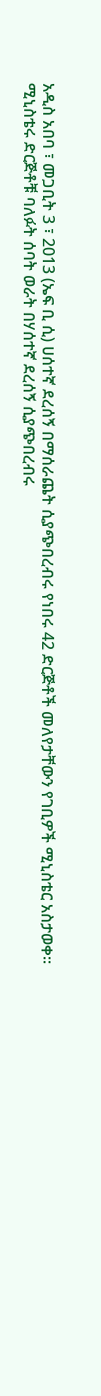አዲስ አበባ ፣ መጋቢት 3 ፣ 2013 (ኤፍ ቢ ሲ) ሀሰተኛ ደረሰኝ በማሰራጨት ሲያጭበረብሩ የነበሩ 42 ድርጅቶች መለየታቸውን የገቢዎች ሚኒስቴር አስታወቀ፡፡
ሚኒስቴሩ ድርጅቶቹ ባለፉት ሰባት ወራት በሃሰተኛ ደረሰኝ ሲያጭበረብሩ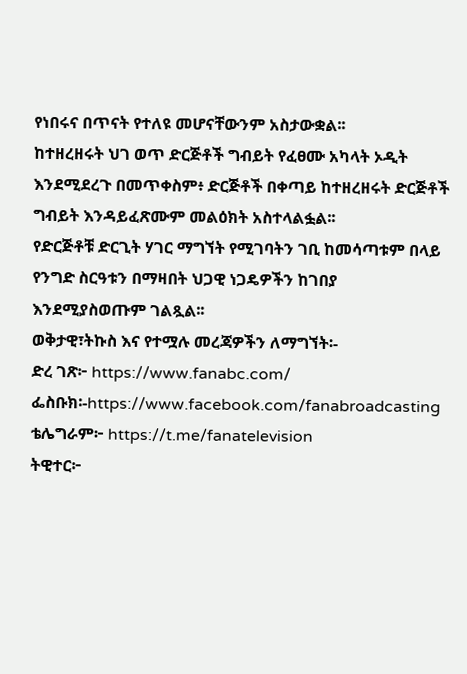የነበሩና በጥናት የተለዩ መሆናቸውንም አስታውቋል፡፡
ከተዘረዘሩት ህገ ወጥ ድርጅቶች ግብይት የፈፀሙ አካላት ኦዲት እንደሚደረጉ በመጥቀስም፥ ድርጅቶች በቀጣይ ከተዘረዘሩት ድርጅቶች ግብይት እንዳይፈጽሙም መልዕክት አስተላልፏል፡፡
የድርጅቶቹ ድርጊት ሃገር ማግኘት የሚገባትን ገቢ ከመሳጣቱም በላይ የንግድ ስርዓቱን በማዛበት ህጋዊ ነጋዴዎችን ከገበያ እንደሚያስወጡም ገልጿል፡፡
ወቅታዊ፣ትኩስ እና የተሟሉ መረጃዎችን ለማግኘት፡-
ድረ ገጽ፦ https://www.fanabc.com/
ፌስቡክ፡-https://www.facebook.com/fanabroadcasting
ቴሌግራም፦ https://t.me/fanatelevision
ትዊተር፦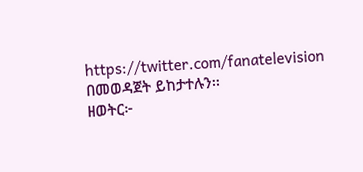https://twitter.com/fanatelevision በመወዳጀት ይከታተሉን፡፡
ዘወትር፦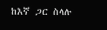ከእኛ ጋር ስላሉ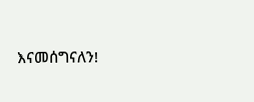እናመሰግናለን!